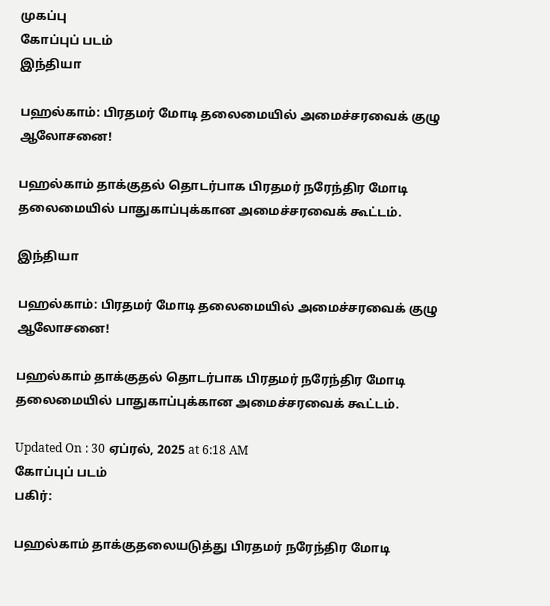முகப்பு
கோப்புப் படம்
இந்தியா

பஹல்காம்: பிரதமர் மோடி தலைமையில் அமைச்சரவைக் குழு ஆலோசனை!

பஹல்காம் தாக்குதல் தொடர்பாக பிரதமர் நரேந்திர மோடி தலைமையில் பாதுகாப்புக்கான அமைச்சரவைக் கூட்டம்.

இந்தியா

பஹல்காம்: பிரதமர் மோடி தலைமையில் அமைச்சரவைக் குழு ஆலோசனை!

பஹல்காம் தாக்குதல் தொடர்பாக பிரதமர் நரேந்திர மோடி தலைமையில் பாதுகாப்புக்கான அமைச்சரவைக் கூட்டம்.

Updated On : 30 ஏப்ரல், 2025 at 6:18 AM
கோப்புப் படம்
பகிர்:

பஹல்காம் தாக்குதலையடுத்து பிரதமர் நரேந்திர மோடி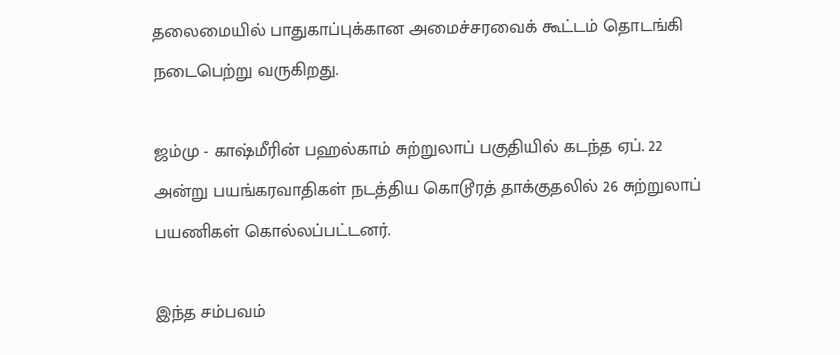தலைமையில் பாதுகாப்புக்கான அமைச்சரவைக் கூட்டம் தொடங்கி நடைபெற்று வருகிறது.

ஜம்மு - காஷ்மீரின் பஹல்காம் சுற்றுலாப் பகுதியில் கடந்த ஏப். 22 அன்று பயங்கரவாதிகள் நடத்திய கொடூரத் தாக்குதலில் 26 சுற்றுலாப் பயணிகள் கொல்லப்பட்டனர்.

இந்த சம்பவம்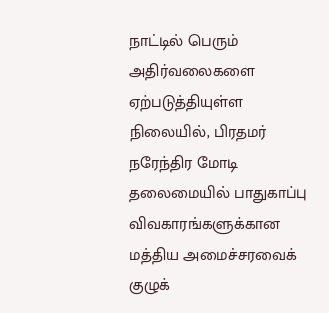நாட்டில் பெரும் அதிர்வலைகளை ஏற்படுத்தியுள்ள நிலையில், பிரதமர் நரேந்திர மோடி தலைமையில் பாதுகாப்பு விவகாரங்களுக்கான மத்திய அமைச்சரவைக் குழுக்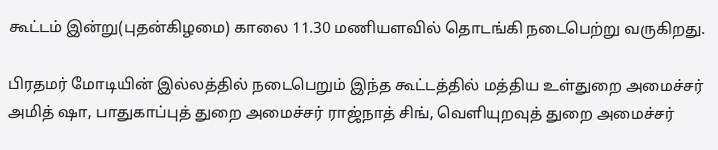கூட்டம் இன்று(புதன்கிழமை) காலை 11.30 மணியளவில் தொடங்கி நடைபெற்று வருகிறது.

பிரதமர் மோடியின் இல்லத்தில் நடைபெறும் இந்த கூட்டத்தில் மத்திய உள்துறை அமைச்சர் அமித் ஷா, பாதுகாப்புத் துறை அமைச்சர் ராஜ்நாத் சிங், வெளியுறவுத் துறை அமைச்சர்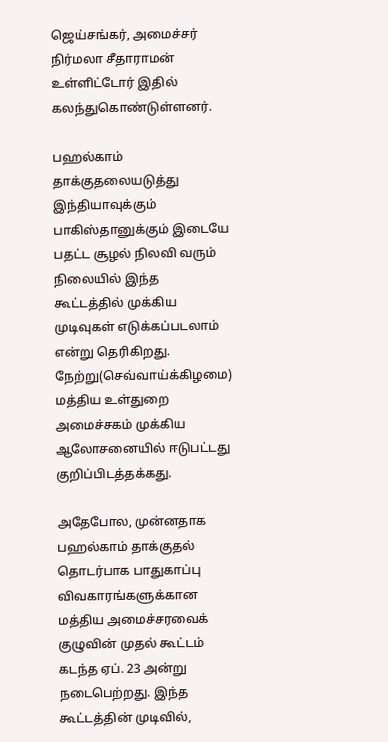ஜெய்சங்கர், அமைச்சர் நிர்மலா சீதாராமன் உள்ளிட்டோர் இதில் கலந்துகொண்டுள்ளனர்.

பஹல்காம் தாக்குதலையடுத்து இந்தியாவுக்கும் பாகிஸ்தானுக்கும் இடையே பதட்ட சூழல் நிலவி வரும் நிலையில் இந்த கூட்டத்தில் முக்கிய முடிவுகள் எடுக்கப்படலாம் என்று தெரிகிறது. நேற்று(செவ்வாய்க்கிழமை) மத்திய உள்துறை அமைச்சகம் முக்கிய ஆலோசனையில் ஈடுபட்டது குறிப்பிடத்தக்கது.

அதேபோல, முன்னதாக பஹல்காம் தாக்குதல் தொடர்பாக பாதுகாப்பு விவகாரங்களுக்கான மத்திய அமைச்சரவைக் குழுவின் முதல் கூட்டம் கடந்த ஏப். 23 அன்று நடைபெற்றது. இந்த கூட்டத்தின் முடிவில்,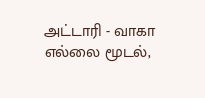அட்டாரி - வாகா எல்லை மூடல்,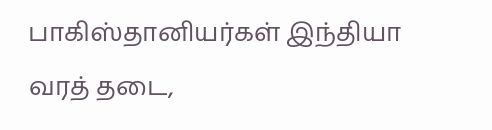பாகிஸ்தானியர்கள் இந்தியா வரத் தடை,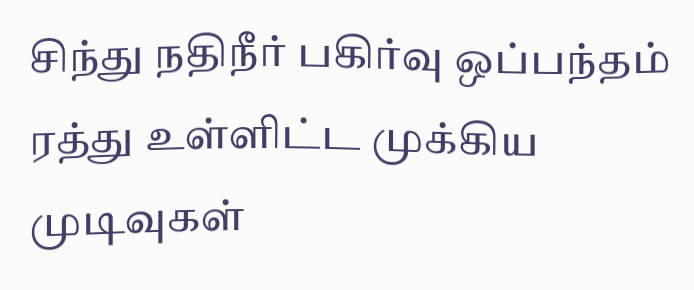சிந்து நதிநீர் பகிர்வு ஒப்பந்தம் ரத்து உள்ளிட்ட முக்கிய முடிவுகள்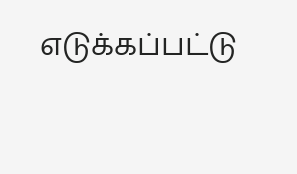எடுக்கப்பட்டு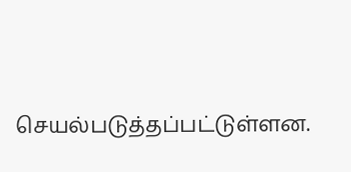செயல்படுத்தப்பட்டுள்ளன.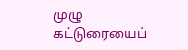முழு கட்டுரையைப்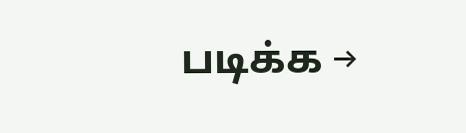படிக்க →